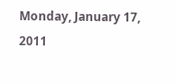Monday, January 17, 2011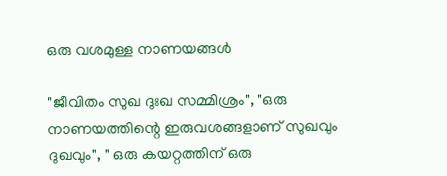ഒരു വശമുള്ള നാണയങ്ങള്‍

"ജീവിതം സുഖ ദുഃഖ സമ്മിശ്രം", "ഒരു നാണയത്തിന്റെ ഇരുവശങ്ങളാണ് സുഖവും ദുഖവും", " ഒരു കയറ്റത്തിന് ഒരു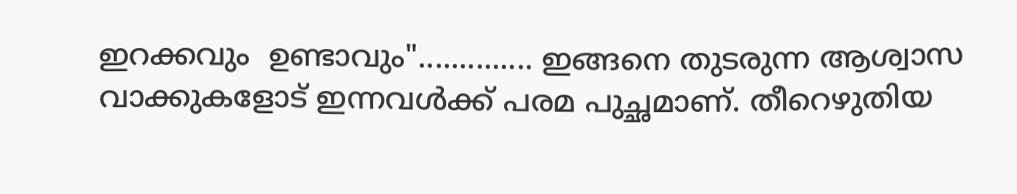ഇറക്കവും  ഉണ്ടാവും".............. ഇങ്ങനെ തുടരുന്ന ആശ്വാസ വാക്കുകളോട് ഇന്നവള്‍ക്ക്‌ പരമ പുച്ഛമാണ്. തീറെഴുതിയ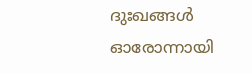ദുഃഖങ്ങള്‍ ഓരോന്നായി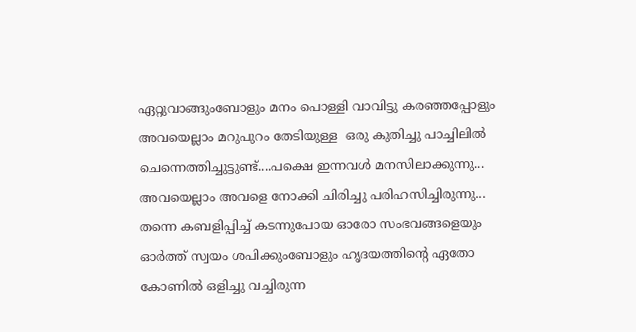ഏറ്റുവാങ്ങുംബോളും മനം പൊള്ളി വാവിട്ടു കരഞ്ഞപ്പോളും അവയെല്ലാം മറുപുറം തേടിയുള്ള  ഒരു കുതിച്ചു പാച്ചിലില്‍ ചെന്നെത്തിച്ചുട്ടുണ്ട്....പക്ഷെ ഇന്നവള്‍ മനസിലാക്കുന്നു... അവയെല്ലാം അവളെ നോക്കി ചിരിച്ചു പരിഹസിച്ചിരുന്നു...  തന്നെ കബളിപ്പിച്ച് കടന്നുപോയ ഓരോ സംഭവങ്ങളെയും  ഓര്‍ത്ത് സ്വയം ശപിക്കുംബോളും ഹൃദയത്തിന്റെ ഏതോ കോണില്‍ ഒളിച്ചു വച്ചിരുന്ന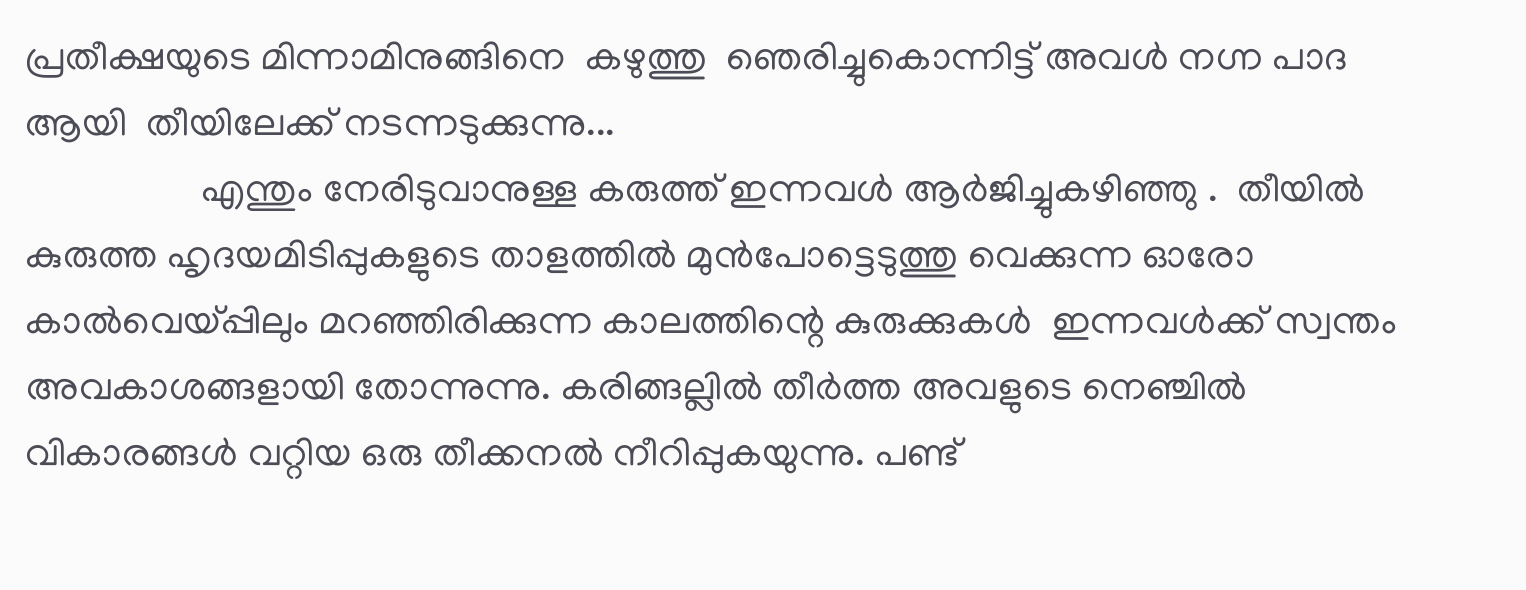പ്രതീക്ഷയുടെ മിന്നാമിനുങ്ങിനെ  കഴുത്തു  ഞെരിച്ചുകൊന്നിട്ട് അവള്‍ നഗ്ന പാദ ആയി  തീയിലേക്ക് നടന്നടുക്കുന്നു...
                  എന്തും നേരിടുവാനുള്ള കരുത്ത് ഇന്നവള്‍ ആര്‍ജിച്ചുകഴിഞ്ഞു .  തീയില്‍ കുരുത്ത ഹൃദയമിടിപ്പുകളുടെ താളത്തില്‍ മുന്‍പോട്ടെടുത്തു വെക്കുന്ന ഓരോ കാല്‍വെയ്പ്പിലും മറഞ്ഞിരിക്കുന്ന കാലത്തിന്റെ കുരുക്കുകള്‍  ഇന്നവള്‍ക്ക്‌ സ്വന്തം അവകാശങ്ങളായി തോന്നുന്നു. കരിങ്ങല്ലില്‍ തീര്‍ത്ത അവളുടെ നെഞ്ചില്‍ വികാരങ്ങള്‍ വറ്റിയ ഒരു തീക്കനല്‍ നീറിപ്പുകയുന്നു. പണ്ട്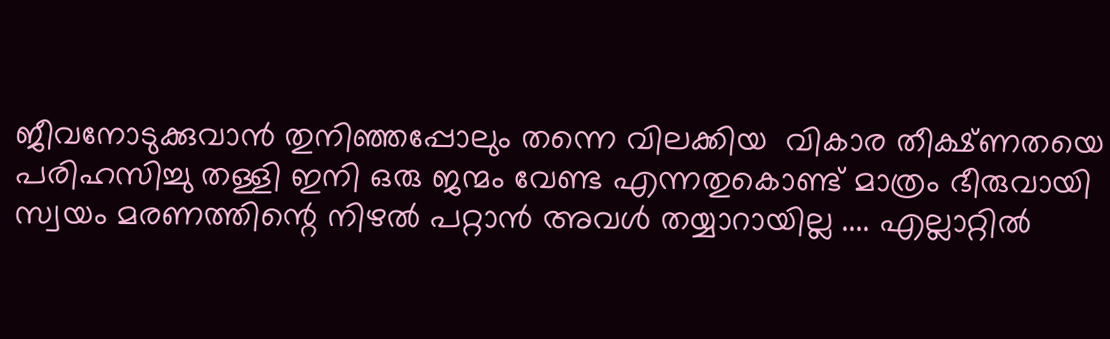ജീവനോടുക്കുവാന്‍ തുനിഞ്ഞപ്പോലും തന്നെ വിലക്കിയ  വികാര തീക്ഷ്ണതയെ പരിഹസിച്ചു തള്ളി ഇനി ഒരു ജന്മം വേണ്ട എന്നതുകൊണ്ട്‌ മാത്രം ഭീരുവായി സ്വയം മരണത്തിന്റെ നിഴല്‍ പറ്റാന്‍ അവള്‍ തയ്യാറായില്ല .... എല്ലാറ്റില്‍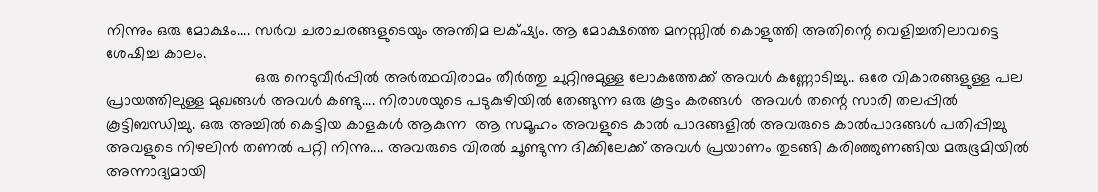നിന്നും ഒരു മോക്ഷം.... സര്‍വ ചരാചരങ്ങളുടെയും അന്തിമ ലക്‌ഷ്യം. ആ മോക്ഷത്തെ മനസ്സില്‍ കൊളുത്തി അതിന്റെ വെളിച്ചതിലാവട്ടെ ശേഷിച്ച കാലം.
                                  ഒരു നെടുവീര്‍പ്പില്‍ അര്‍ത്ഥവിരാമം തീര്‍ത്തു ചുറ്റിനുമുള്ള ലോകത്തേക്ക് അവള്‍ കണ്ണോടിച്ചു.. ഒരേ വികാരങ്ങളുള്ള പല പ്രായത്തിലുള്ള മുഖങ്ങള്‍ അവള്‍ കണ്ടു.... നിരാശയുടെ പടുകുഴിയില്‍ തേങ്ങുന്ന ഒരു കൂട്ടം കരങ്ങള്‍  അവള്‍ തന്റെ സാരി തലപ്പില്‍ കൂട്ടിബന്ധിച്ചു. ഒരു അച്ചില്‍ കെട്ടിയ കാളകള്‍ ആകുന്ന  ആ സമൂഹം അവളുടെ കാല്‍ പാദങ്ങളില്‍ അവരുടെ കാല്‍പാദങ്ങള്‍ പതിപ്പിച്ചു അവളുടെ നിഴലിന്‍ തണല്‍ പറ്റി നിന്നു.... അവരുടെ വിരല്‍ ചൂണ്ടുന്ന ദിക്കിലേക്ക് അവള്‍ പ്രയാണം തുടങ്ങി കരിഞ്ഞുണങ്ങിയ മരുഭൂമിയില്‍ അന്നാദ്യമായി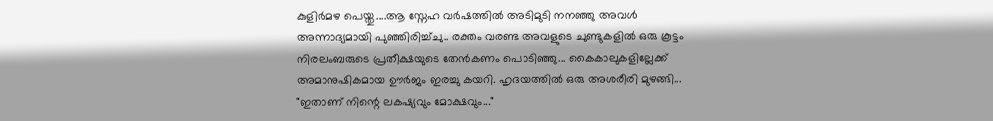കുളിര്‍മഴ പെയ്തു....ആ സ്നേഹ വര്‍ഷത്തില്‍ അടിമുടി നനഞ്ഞു അവള്‍ അന്നാദ്യമായി പുഞ്ഞിരിച്ച്ചു.. രക്തം വരണ്ട അവളുടെ ചുണ്ടുകളില്‍ ഒരു കൂട്ടം നിരലംബരുടെ പ്രതീക്ഷയുടെ തേന്‍കണം പൊടിഞ്ഞു... കൈകാലുകളില്ലേക്ക് അമാനുഷികമായ ഊര്‍ജം ഇരച്ചു കയറി. ഹൃദയത്തില്‍ ഒരു അശരീരി മുഴങ്ങി... "ഇതാണ് നിന്റെ ലകഷ്യവും മോക്ഷവും..."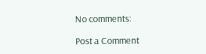No comments:

Post a Comment